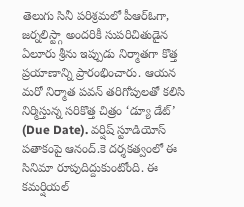తెలుగు సినీ పరిశ్రమలో పీఆర్ఓగా, జర్నలిస్ట్గా అందరికీ సుపరిచితుడైన ఏలూరు శ్రీను ఇప్పుడు నిర్మాతగా కొత్త ప్రయాణాన్ని ప్రారంభించారు. ఆయన మరో నిర్మాత పవన్ తరిగోపులతో కలిసి నిర్మిస్తున్న సరికొత్త చిత్రం ‘డ్యూ డేట్’ (Due Date). వర్షిష్ స్టూడియోస్ పతాకంపై ఆనంద్.కె దర్శకత్వంలో ఈ సినిమా రూపుదిద్దుకుంటోంది. ఈ కమర్షియల్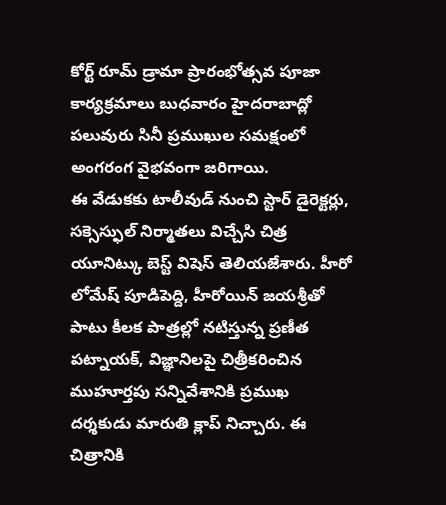కోర్ట్ రూమ్ డ్రామా ప్రారంభోత్సవ పూజా కార్యక్రమాలు బుధవారం హైదరాబాద్లో పలువురు సినీ ప్రముఖుల సమక్షంలో అంగరంగ వైభవంగా జరిగాయి.
ఈ వేడుకకు టాలీవుడ్ నుంచి స్టార్ డైరెక్టర్లు, సక్సెస్ఫుల్ నిర్మాతలు విచ్చేసి చిత్ర యూనిట్కు బెస్ట్ విషెస్ తెలియజేశారు. హీరో లోమేష్ పూడిపెద్ది, హీరోయిన్ జయశ్రీతో పాటు కీలక పాత్రల్లో నటిస్తున్న ప్రణీత పట్నాయక్, విజ్ఞానిలపై చిత్రీకరించిన ముహూర్తపు సన్నివేశానికి ప్రముఖ దర్శకుడు మారుతి క్లాప్ నిచ్చారు. ఈ చిత్రానికి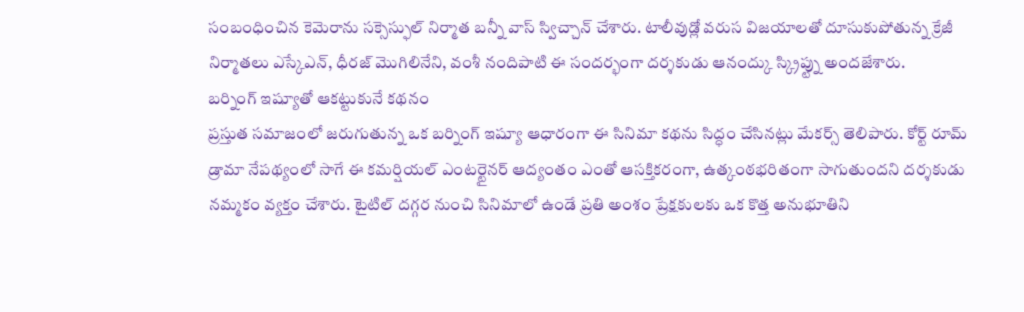సంబంధించిన కెమెరాను సక్సెస్ఫుల్ నిర్మాత బన్నీ వాస్ స్విచ్చాన్ చేశారు. టాలీవుడ్లో వరుస విజయాలతో దూసుకుపోతున్న క్రేజీ నిర్మాతలు ఎస్కేఎన్, ధీరజ్ మొగిలినేని, వంశీ నందిపాటి ఈ సందర్భంగా దర్శకుడు ఆనంద్కు స్క్రిప్ట్ను అందజేశారు.
బర్నింగ్ ఇష్యూతో ఆకట్టుకునే కథనం
ప్రస్తుత సమాజంలో జరుగుతున్న ఒక బర్నింగ్ ఇష్యూ ఆధారంగా ఈ సినిమా కథను సిద్ధం చేసినట్లు మేకర్స్ తెలిపారు. కోర్ట్ రూమ్ డ్రామా నేపథ్యంలో సాగే ఈ కమర్షియల్ ఎంటర్టైనర్ ఆద్యంతం ఎంతో ఆసక్తికరంగా, ఉత్కంఠభరితంగా సాగుతుందని దర్శకుడు నమ్మకం వ్యక్తం చేశారు. టైటిల్ దగ్గర నుంచి సినిమాలో ఉండే ప్రతి అంశం ప్రేక్షకులకు ఒక కొత్త అనుభూతిని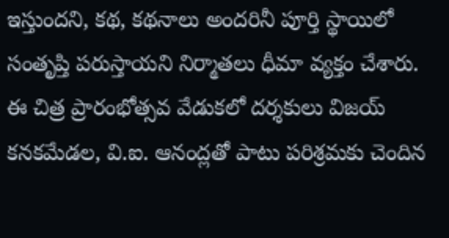ఇస్తుందని, కథ, కథనాలు అందరినీ పూర్తి స్థాయిలో సంతృప్తి పరుస్తాయని నిర్మాతలు ధీమా వ్యక్తం చేశారు.
ఈ చిత్ర ప్రారంభోత్సవ వేడుకలో దర్శకులు విజయ్ కనకమేడల, వి.ఐ. ఆనంద్లతో పాటు పరిశ్రమకు చెందిన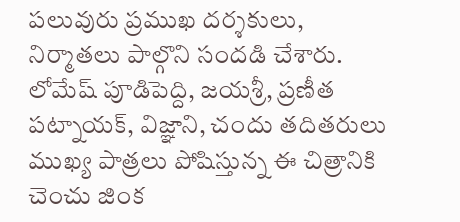పలువురు ప్రముఖ దర్శకులు, నిర్మాతలు పాల్గొని సందడి చేశారు. లోమేష్ పూడిపెద్ది, జయశ్రీ, ప్రణీత పట్నాయక్, విజ్ఞాని, చందు తదితరులు ముఖ్య పాత్రలు పోషిస్తున్న ఈ చిత్రానికి చెంచు జింక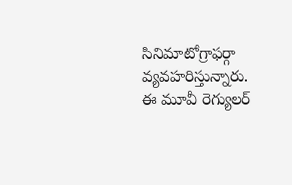సినిమాటోగ్రాఫర్గా వ్యవహరిస్తున్నారు. ఈ మూవీ రెగ్యులర్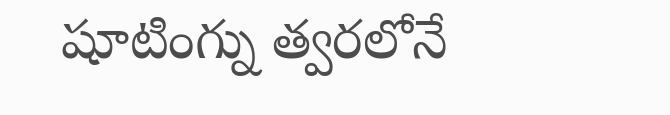షూటింగ్ను త్వరలోనే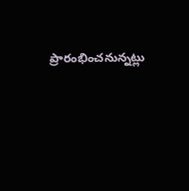ప్రారంభించనున్నట్లు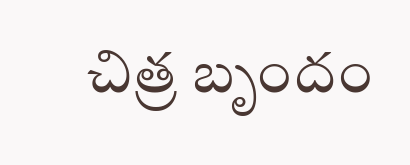చిత్ర బృందం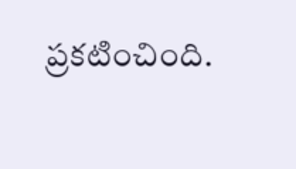ప్రకటించింది.